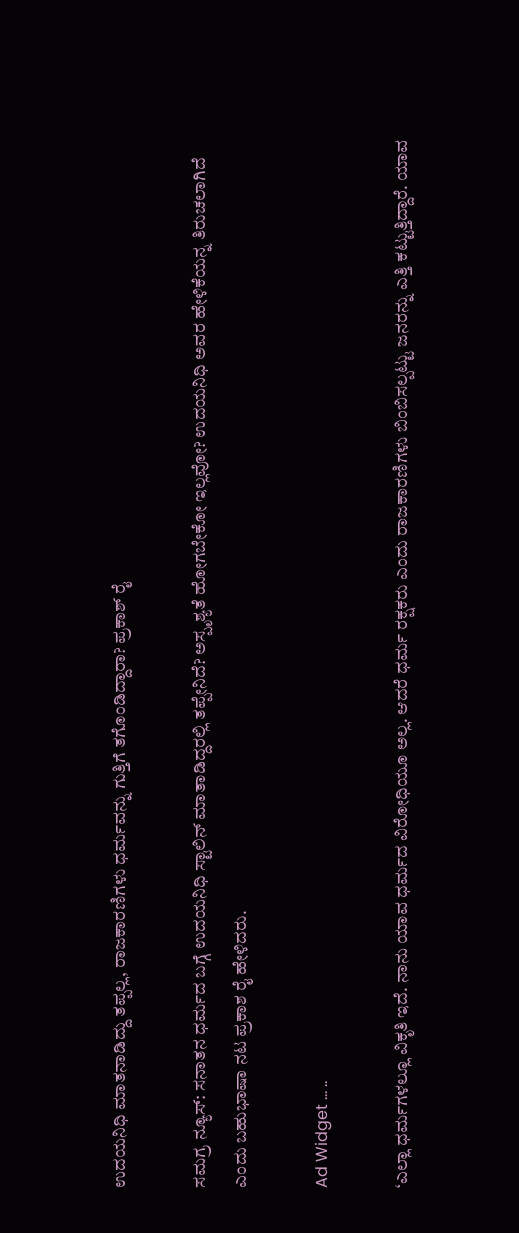ಉದಯನಿಧಿ ಮಾತನಾಡಿದ್ದು ತಪ್ಪಲ್ಲ, ರಾಜಕಾರಣಿಗಳು ಧರ್ಮವನ್ನು ಗುತ್ತಿಗೆ ತಗೊಂಡಿದ್ದಾರಾ? ಪ್ರಕಾಶ್ ರೈ

ಸಮಗ್ರ ನ್ಯೂಸ್: ಸನಾತನ ಧರ್ಮದ ಬಗ್ಗೆ ಉದಯನಿಧಿ ಸ್ಟಾಲಿನ್‌ ಮಾತಾಡಿದ್ದರಲ್ಲಿ ತಪ್ಪೇನಿದೆ? ಅಸ್ಪೃಶ್ಯತೆ ಹೋಗಬೇಕೋ ಇಲ್ಲವೋ? ಉದಯನಿಧಿ ಅವರ ಹೇಳಿಕೆಯನ್ನ ತಿರುಚಲಾಗಿದೆ ಎಂದು ಬಹುಭಾಷಾ ನಟ ಪ್ರಕಾಶ ರೈ ಹೇಳಿದರು.

Ad Widget ... ..

‘ಎಲ್ಲಾ ಧರ್ಮಗಳಲ್ಲೂ ವಿಕೃತಿ ಇದೆ. ನಾನು ಯಾವ ಧರ್ಮದ ವಿರೋಧಿಯೂ ಅಲ್ಲ. ಆದರೆ ಧರ್ಮ ರಕ್ಷಕರು ಎಂದು ರಾಜಕಾರಣಿಗಳು ಬಿಂಬಿಸಲ್ಪಟ್ಟು ಜನರನ್ನು ಎತ್ತಿ ಕಟ್ಟುತ್ತಿದ್ದಾರೆ. ಯಾವ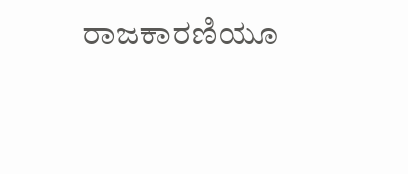ರಾಜಕಾರಣಿಯೂ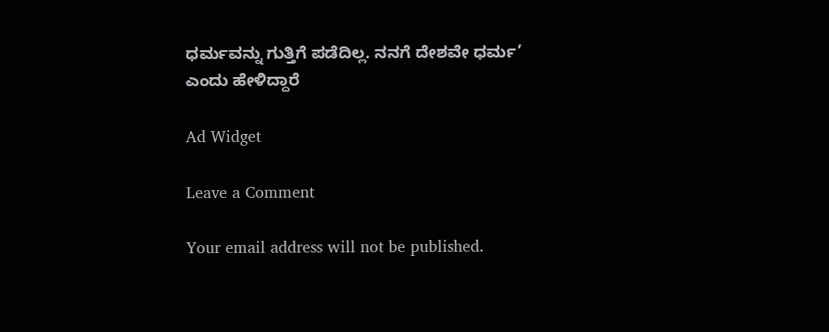ಧರ್ಮವನ್ನು ಗುತ್ತಿಗೆ ಪಡೆದಿಲ್ಲ. ನನಗೆ ದೇಶವೇ ಧರ್ಮ’ ಎಂದು ಹೇಳಿದ್ದಾರೆ

Ad Widget

Leave a Comment

Your email address will not be published.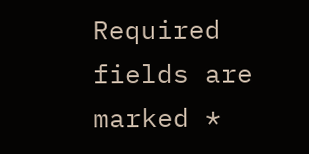Required fields are marked *